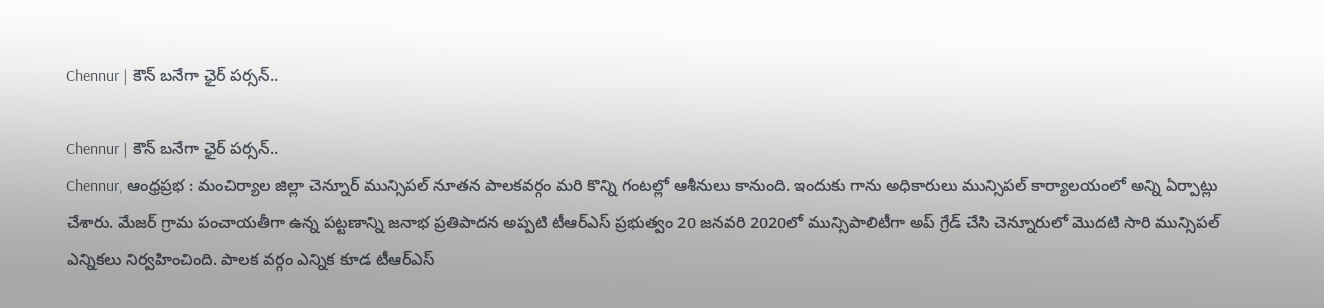Chennur | కౌన్ బనేగా ఛైర్ పర్సన్..

Chennur | కౌన్ బనేగా ఛైర్ పర్సన్..
Chennur, ఆంధ్రప్రభ : మంచిర్యాల జిల్లా చెన్నూర్ మున్సిపల్ నూతన పాలకవర్గం మరి కొన్ని గంటల్లో ఆశీనులు కానుంది. ఇందుకు గాను అధికారులు మున్సిపల్ కార్యాలయంలో అన్ని ఏర్పాట్లు చేశారు. మేజర్ గ్రామ పంచాయతీగా ఉన్న పట్టణాన్ని జనాభ ప్రతిపాదన అప్పటి టీఆర్ఎస్ ప్రభుత్వం 20 జనవరి 2020లో మున్సిపాలిటీగా అప్ గ్రేడ్ చేసి చెన్నూరులో మొదటి సారి మున్సిపల్ ఎన్నికలు నిర్వహించింది. పాలక వర్గం ఎన్నిక కూడ టీఆర్ఎస్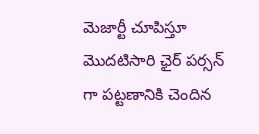మెజార్టీ చూపిస్తూ మొదటిసారి ఛైర్ పర్సన్ గా పట్టణానికి చెందిన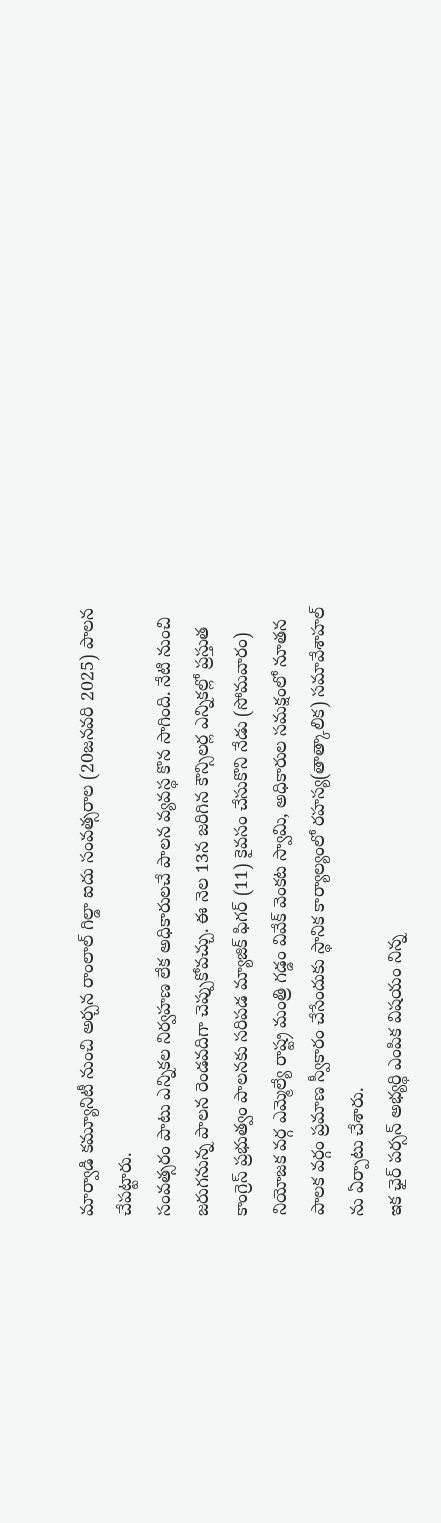మార్వాడి కమ్యూనిటీ నుంచి అర్చన రాంలాల్ గిల్డా ఐదు సంవత్సరాల (20జనవరి 2025) పాలన చేపట్టారు.
సంవత్సరం పాటు ఎన్నికల నిర్వహణ లేక అధికారులచే పాలన వ్యవస్థ కొన సాగింది. నేటి నుంచి జరుగనున్న పాలన రెండవదిగా చెప్పుకోవచ్చు. ఈ నెల 13న జరిగిన కౌన్సిలర్ల ఎన్నికల్లో ప్రస్తుత కాంగ్రెస్ ప్రభుత్వం పాలనకు సరిపడ మ్యాజిక్ ఫిగర్ (11) కైవసం చేసుకొని నేడు (సోమవారం) నియోజక వర్గ ఎమ్మెల్యే రాష్ట్ర మంత్రి గడ్డం వివేక్ వెంకట స్వామి, అధికారుల సమక్షంలో నూతన పాలక వర్గం ప్రమాణ స్వీకారం చేసేందుకు స్థానిక కార్యాల్యంలో రహస్య(తాత్కాలిక) సమావేశాహల్ ను ఏర్పాటు చేశారు.
ఇక ఛైర్ పర్సన్ అభ్యర్థి ఎంపిక విషయం నిన్న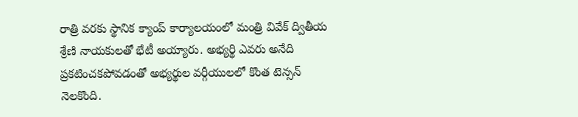రాత్రి వరకు స్థానిక క్యాంప్ కార్యాలయంలో మంత్రి వివేక్ ద్వితీయ శ్రేణి నాయకులతో భేటీ అయ్యారు. అభ్యర్థి ఎవరు అనేది ప్రకటించకపోవడంతో అభ్యర్థుల వర్గీయులలో కొంత టెన్సన్ నెలకొంది.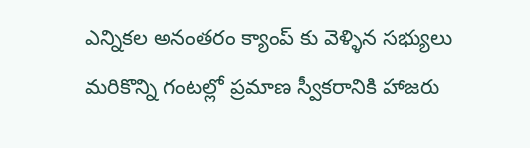ఎన్నికల అనంతరం క్యాంప్ కు వెళ్ళిన సభ్యులు మరికొన్ని గంటల్లో ప్రమాణ స్వీకరానికి హాజరు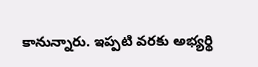కానున్నారు. ఇప్పటి వరకు అభ్యర్థి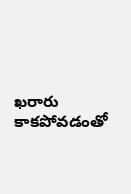ఖరారు కాకపోవడంతో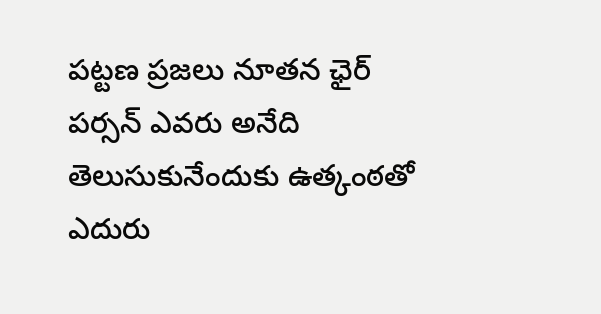పట్టణ ప్రజలు నూతన ఛైర్ పర్సన్ ఎవరు అనేది తెలుసుకునేందుకు ఉత్కంఠతో ఎదురు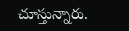చూస్తున్నారు.